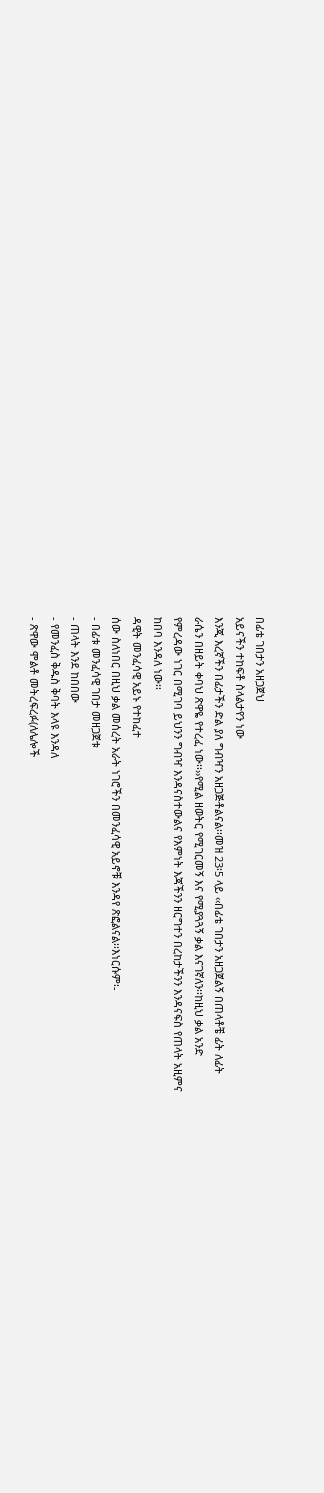በፊቴ ገበታን አዘጋጀህ
አይናችን ተከፍቶ ስላልታየን ነው
እንጂ እረኛችን በፊታችን ድል ያለ ግብዣን አዘጋጅቶልናል፡፡መዝ 23፡5 ላይ ‹‹በፊቴ ገበታን አዘጋጀልኝ በጠላቶቼ ፊት ለፊት
ራሴን በዘይት ቀባህ ጽዋዬ የተረፈ ነው፡፡››የሚል ዘወትር የሚገርመኝ እና የሚያጓጓኝ ቃል እናገኛለን፡፡ከዚህ ቃል አንድ
የምረዳው ነገር በሚገባ ይህንን ግብዣ እንዳናስተውልና የእምነት እጃችንን ዘርግተን በረከታችንን እንዳናፍስ የጠላት አዚምና
ከበባ እንዳለ ነው፡፡
ዳዊት መንፈሳዊ አይኑ የተከፈተ
ሰው ስለነበር በዚህ ቃል መሰረት አራት ነገሮችን በመንፈሳዊ አይኖቹ እንዳየ ጽፎልናል፡፡እነርሱም፡-
- በፊቱ መንፈሳዊ ገበታ መዘጋጀቱ
- ጠላት እንደ ከበበው
- የመንፈስ ቅዱስ ቅባት እላዩ እንዳለ
- ጽዋው ሞልቶ መትረፍረፉ(ለሌሎች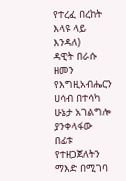የተረፈ በረከት እላዩ ላይ እንዳለ)
ዳዊት በራሱ ዘመን የእግዚአብሔርን
ሀሳብ በተሳካ ሁኔታ አገልግሎ ያንቀላፋው በፊቱ የተዘጋጀለትን ማእድ በሚገባ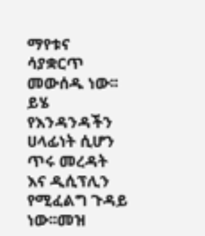ማየቱና ሳያቋርጥ መውሰዱ ነው፡፡ይሄ የእንዳንዳችን
ሀላፊነት ሲሆን ጥሩ መረዳት እና ዲሲፕሊን የሚፈልግ ጉዳይ ነው፡፡መዝ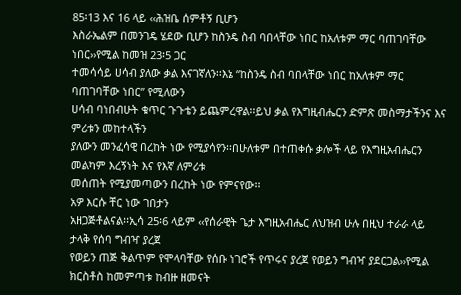85፡13 እና 16 ላይ ‹‹ሕዝቤ ሰምቶኝ ቢሆን
እስራኤልም በመንገዴ ሄደው ቢሆን ከስንዴ ስብ ባበላቸው ነበር ከአለቱም ማር ባጠገባቸው ነበር››የሚል ከመዝ 23፡5 ጋር
ተመሳሳይ ሀሳብ ያለው ቃል እናገኛለን፡፡እኔ “ከስንዴ ስብ ባበላቸው ነበር ከአለቱም ማር ባጠገባቸው ነበር” የሚለውን
ሀሳብ ባነበብሁት ቁጥር ጉጉቴን ይጨምረዋል፡፡ይህ ቃል የእግዚብሔርን ድምጽ መስማታችንና እና ምሪቱን መከተላችን
ያለውን መንፈሳዊ በረከት ነው የሚያሳየን፡፡በሁለቱም በተጠቀሱ ቃሎች ላይ የእግዚአብሔርን መልካም እረኝነት እና የእኛ ለምሪቱ
መሰጠት የሚያመጣውን በረከት ነው የምናየው፡፡
አዎ እርሱ ቸር ነው ገበታን
አዘጋጅቶልናል፡፡ኢሳ 25፡6 ላይም ‹‹የሰራዊት ጌታ እግዚአብሔር ለህዝብ ሁሉ በዚህ ተራራ ላይ ታላቅ የሰባ ግብዣ ያረጀ
የወይን ጠጅ ቅልጥም የሞላባቸው የሰቡ ነገሮች የጥሩና ያረጀ የወይን ግብዣ ያደርጋል››የሚል ክርስቶስ ከመምጣቱ ከብዙ ዘመናት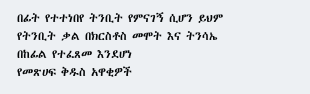በፊት የተተነበየ ትንቢት የምናገኝ ሲሆን ይህም የትንቢት ቃል በክርስቶስ መሞት እና ትንሳኤ በከፊል የተፈጸመ እንደሆነ
የመጽሀፍ ቅዱስ አዋቂዎች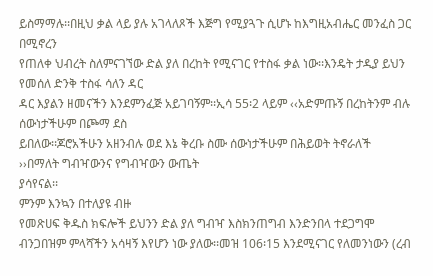ይስማማሉ፡፡በዚህ ቃል ላይ ያሉ አገላለጾች እጅግ የሚያጓጉ ሲሆኑ ከእግዚአብሔር መንፈስ ጋር በሚኖረን
የጠለቀ ህብረት ስለምናገኘው ድል ያለ በረከት የሚናገር የተስፋ ቃል ነው፡፡እንዴት ታዲያ ይህን የመሰለ ድንቅ ተስፋ ሳለን ዳር
ዳር እያልን ዘመናችን እንደምንፈጅ አይገባኝም፡፡ኢሳ 55፡2 ላይም ‹‹አድምጡኝ በረከትንም ብሉ ሰውነታችሁም በጮማ ደስ
ይበለው፡፡ጆሮአችሁን አዘንብሉ ወደ እኔ ቅረቡ ስሙ ሰውነታችሁም በሕይወት ትኖራለች ››በማለት ግብዣውንና የግብዣውን ውጤት
ያሳየናል፡፡
ምንም እንኳን በተለያዩ ብዙ
የመጽሀፍ ቅዱስ ክፍሎች ይህንን ድል ያለ ግብዣ እስክንጠግብ እንድንበላ ተደጋግሞ ብንጋበዝም ምላሻችን አሳዛኝ እየሆን ነው ያለው፡፡መዝ 106፡15 እንደሚናገር የለመንነውን (ረብ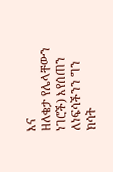እና
ዘለቄታ የሌላቸውን ነገሮች) እየሰጠን ለነፍሳችንን ግን ክሳት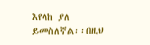እየላከ ያለ ይመስለኛል፡፡በዚህ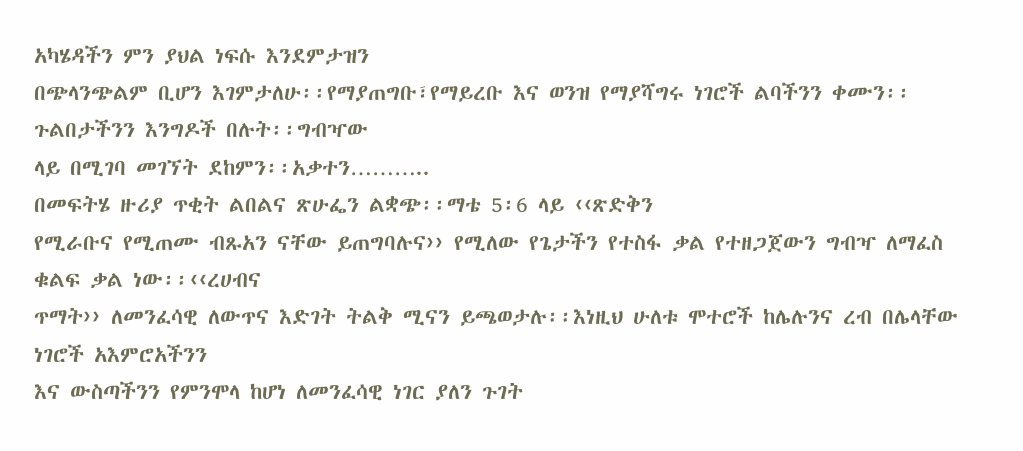አካሄዳችን ምን ያህል ነፍሱ እንደምታዝን
በጭላንጭልም ቢሆን እገምታለሁ፡፡የማያጠግቡ፣የማይረቡ እና ወንዝ የማያሻግሩ ነገሮች ልባችንን ቀሙን፡፡ጉልበታችንን እንግዶች በሉት፡፡ግብዣው
ላይ በሚገባ መገኘት ደከምን፡፡አቃተን………..
በመፍትሄ ዙሪያ ጥቂት ልበልና ጽሁፌን ልቋጭ፡፡ማቴ 5፡6 ላይ ‹‹ጽድቅን
የሚራቡና የሚጠሙ ብጹአን ናቸው ይጠግባሉና›› የሚለው የጌታችን የተስፋ ቃል የተዘጋጀውን ግብዣ ለማፈስ ቁልፍ ቃል ነው፡፡‹‹ረሀብና
ጥማት›› ለመንፈሳዊ ለውጥና እድገት ትልቅ ሚናን ይጫወታሉ፡፡እነዚህ ሁለቱ ሞተሮች ከሌሉንና ረብ በሌላቸው ነገሮች አእምሮአችንን
እና ውስጣችንን የምንሞላ ከሆነ ለመንፈሳዊ ነገር ያለን ጉገት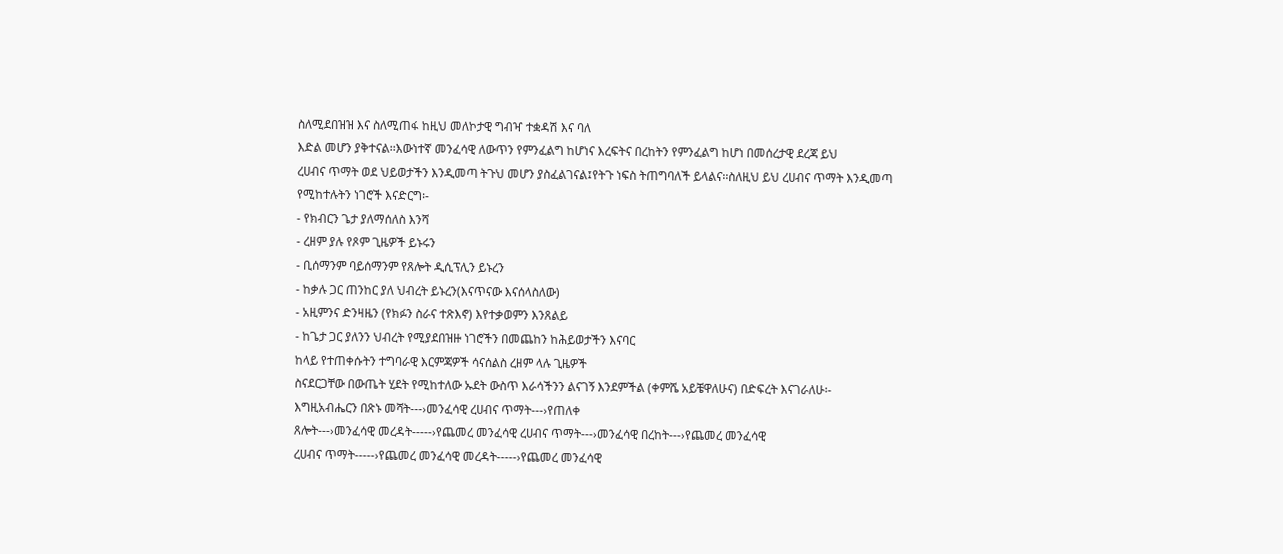ስለሚደበዝዝ እና ስለሚጠፋ ከዚህ መለኮታዊ ግብዣ ተቋዳሽ እና ባለ
እድል መሆን ያቅተናል፡፡እውነተኛ መንፈሳዊ ለውጥን የምንፈልግ ከሆነና እረፍትና በረከትን የምንፈልግ ከሆነ በመሰረታዊ ደረጃ ይህ
ረሀብና ጥማት ወደ ህይወታችን እንዲመጣ ትጉህ መሆን ያስፈልገናል፤የትጉ ነፍስ ትጠግባለች ይላልና፡፡ስለዚህ ይህ ረሀብና ጥማት እንዲመጣ
የሚከተሉትን ነገሮች እናድርግ፡-
- የክብርን ጌታ ያለማሰለስ እንሻ
- ረዘም ያሉ የጾም ጊዜዎች ይኑሩን
- ቢሰማንም ባይሰማንም የጸሎት ዲሲፕሊን ይኑረን
- ከቃሉ ጋር ጠንከር ያለ ህብረት ይኑረን(እናጥናው እናሰላስለው)
- አዚምንና ድንዛዜን (የክፉን ስራና ተጽእኖ) እየተቃወምን እንጸልይ
- ከጌታ ጋር ያለንን ህብረት የሚያደበዝዙ ነገሮችን በመጨከን ከሕይወታችን እናባር
ከላይ የተጠቀሱትን ተግባራዊ እርምጃዎች ሳናሰልስ ረዘም ላሉ ጊዜዎች
ስናደርጋቸው በውጤት ሂደት የሚከተለው ኡደት ውስጥ እራሳችንን ልናገኝ እንደምችል (ቀምሼ አይቼዋለሁና) በድፍረት እናገራለሁ፡-
እግዚአብሔርን በጽኑ መሻት---›መንፈሳዊ ረሀብና ጥማት---›የጠለቀ
ጸሎት---›መንፈሳዊ መረዳት-----›የጨመረ መንፈሳዊ ረሀብና ጥማት---›መንፈሳዊ በረከት---›የጨመረ መንፈሳዊ
ረሀብና ጥማት-----›የጨመረ መንፈሳዊ መረዳት-----›የጨመረ መንፈሳዊ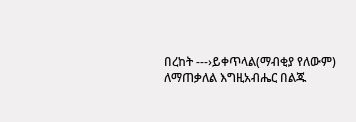በረከት ---›ይቀጥላል(ማብቂያ የለውም)
ለማጠቃለል እግዚአብሔር በልጁ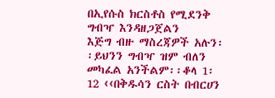በኢየሱስ ክርስቶስ የሚደንቅ ግብዣ እንዳዘጋጀልን
እጅግ ብዙ ማስረጃዎች አሉን፡፡ይህንን ግብዣ ዝም ብለን መካፈል አንችልም፡፡ቆላ 1፡12 ‹‹በቅዱሳን ርስት በብርሀን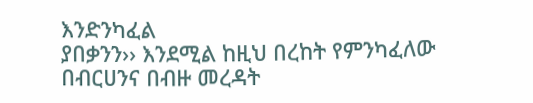እንድንካፈል
ያበቃንን›› እንደሚል ከዚህ በረከት የምንካፈለው በብርሀንና በብዙ መረዳት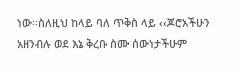ነው፡፡ስለዚህ ከላይ ባለ ጥቅስ ላይ ‹‹ጆሮአችሁን አዘንብሉ ወደ እኔ ቅረቡ ስሙ ሰውነታችሁም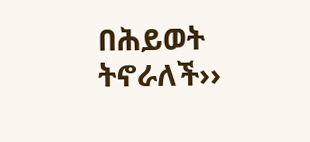በሕይወት
ትኖራለች››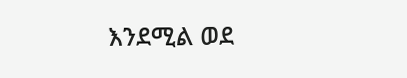እንደሚል ወደ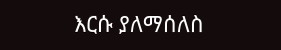እርሱ ያለማሰለስ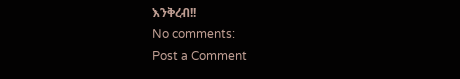እንቅረብ!!
No comments:
Post a Comment